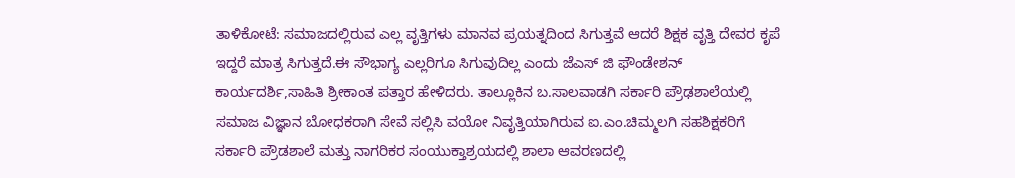ತಾಳಿಕೋಟೆ: ಸಮಾಜದಲ್ಲಿರುವ ಎಲ್ಲ ವೃತ್ತಿಗಳು ಮಾನವ ಪ್ರಯತ್ನದಿಂದ ಸಿಗುತ್ತವೆ ಆದರೆ ಶಿಕ್ಷಕ ವೃತ್ತಿ ದೇವರ ಕೃಪೆ ಇದ್ದರೆ ಮಾತ್ರ ಸಿಗುತ್ತದೆ.ಈ ಸೌಭಾಗ್ಯ ಎಲ್ಲರಿಗೂ ಸಿಗುವುದಿಲ್ಲ ಎಂದು ಜೆಎಸ್ ಜಿ ಫೌಂಡೇಶನ್ ಕಾರ್ಯದರ್ಶಿ,ಸಾಹಿತಿ ಶ್ರೀಕಾಂತ ಪತ್ತಾರ ಹೇಳಿದರು. ತಾಲ್ಲೂಕಿನ ಬ.ಸಾಲವಾಡಗಿ ಸರ್ಕಾರಿ ಪ್ರೌಢಶಾಲೆಯಲ್ಲಿ ಸಮಾಜ ವಿಜ್ಞಾನ ಬೋಧಕರಾಗಿ ಸೇವೆ ಸಲ್ಲಿಸಿ ವಯೋ ನಿವೃತ್ತಿಯಾಗಿರುವ ಐ.ಎಂ.ಚಿಮ್ಮಲಗಿ ಸಹಶಿಕ್ಷಕರಿಗೆ ಸರ್ಕಾರಿ ಪ್ರೌಡಶಾಲೆ ಮತ್ತು ನಾಗರಿಕರ ಸಂಯುಕ್ತಾಶ್ರಯದಲ್ಲಿ ಶಾಲಾ ಆವರಣದಲ್ಲಿ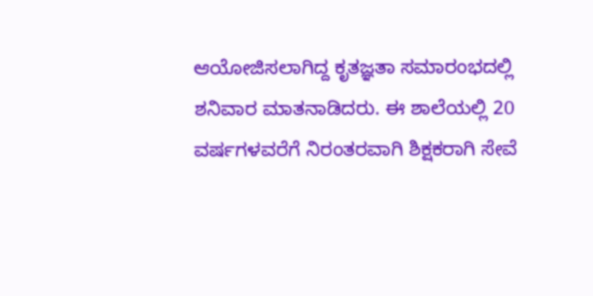ಆಯೋಜಿಸಲಾಗಿದ್ದ ಕೃತಜ್ಞತಾ ಸಮಾರಂಭದಲ್ಲಿ ಶನಿವಾರ ಮಾತನಾಡಿದರು. ಈ ಶಾಲೆಯಲ್ಲಿ 20 ವರ್ಷಗಳವರೆಗೆ ನಿರಂತರವಾಗಿ ಶಿಕ್ಷಕರಾಗಿ ಸೇವೆ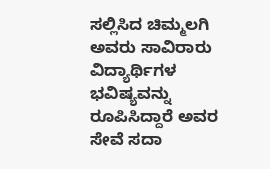ಸಲ್ಲಿಸಿದ ಚಿಮ್ಮಲಗಿ ಅವರು ಸಾವಿರಾರು ವಿದ್ಯಾರ್ಥಿಗಳ ಭವಿಷ್ಯವನ್ನು ರೂಪಿಸಿದ್ದಾರೆ ಅವರ ಸೇವೆ ಸದಾ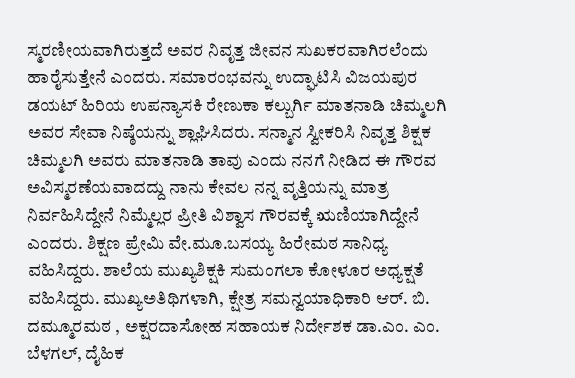ಸ್ಮರಣೀಯವಾಗಿರುತ್ತದೆ ಅವರ ನಿವೃತ್ತ ಜೀವನ ಸುಖಕರವಾಗಿರಲೆಂದು ಹಾರೈಸುತ್ತೇನೆ ಎಂದರು. ಸಮಾರಂಭವನ್ನು ಉದ್ಘಾಟಿಸಿ ವಿಜಯಪುರ ಡಯಟ್ ಹಿರಿಯ ಉಪನ್ಯಾಸಕಿ ರೇಣುಕಾ ಕಲ್ಬುರ್ಗಿ ಮಾತನಾಡಿ ಚಿಮ್ಮಲಗಿ ಅವರ ಸೇವಾ ನಿಷ್ಠೆಯನ್ನು ಶ್ಲಾಘಿಸಿದರು. ಸನ್ಮಾನ ಸ್ವೀಕರಿಸಿ ನಿವೃತ್ತ ಶಿಕ್ಷಕ ಚಿಮ್ಮಲಗಿ ಅವರು ಮಾತನಾಡಿ ತಾವು ಎಂದು ನನಗೆ ನೀಡಿದ ಈ ಗೌರವ ಅವಿಸ್ಮರಣೆಯವಾದದ್ದು ನಾನು ಕೇವಲ ನನ್ನ ವೃತ್ತಿಯನ್ನು ಮಾತ್ರ ನಿರ್ವಹಿಸಿದ್ದೇನೆ ನಿಮ್ಮೆಲ್ಲರ ಪ್ರೀತಿ ವಿಶ್ವಾಸ ಗೌರವಕ್ಕೆ ಋಣಿಯಾಗಿದ್ದೇನೆ ಎಂದರು. ಶಿಕ್ಷಣ ಪ್ರೇಮಿ ವೇ.ಮೂ.ಬಸಯ್ಯ ಹಿರೇಮಠ ಸಾನಿಧ್ಯ ವಹಿಸಿದ್ದರು. ಶಾಲೆಯ ಮುಖ್ಯಶಿಕ್ಷಕಿ ಸುಮಂಗಲಾ ಕೋಳೂರ ಅಧ್ಯಕ್ಷತೆ ವಹಿಸಿದ್ದರು. ಮುಖ್ಯಅತಿಥಿಗಳಾಗಿ, ಕ್ಷೇತ್ರ ಸಮನ್ವಯಾಧಿಕಾರಿ ಆರ್. ಬಿ. ದಮ್ಮೂರಮಠ , ಅಕ್ಷರದಾಸೋಹ ಸಹಾಯಕ ನಿರ್ದೇಶಕ ಡಾ.ಎಂ. ಎಂ. ಬೆಳಗಲ್, ದೈಹಿಕ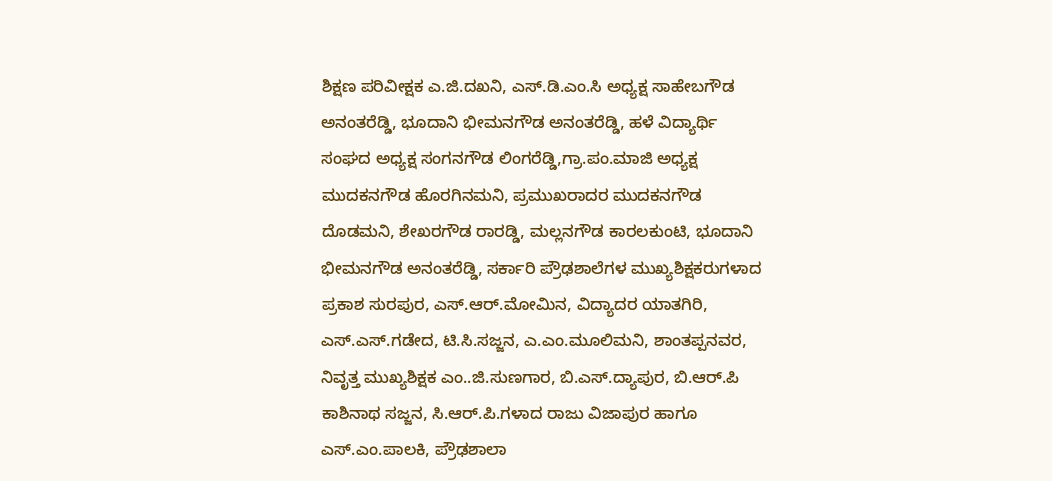ಶಿಕ್ಷಣ ಪರಿವೀಕ್ಷಕ ಎ.ಜಿ.ದಖನಿ, ಎಸ್.ಡಿ.ಎಂ.ಸಿ ಅಧ್ಯಕ್ಷ ಸಾಹೇಬಗೌಡ ಅನಂತರೆಡ್ಡಿ, ಭೂದಾನಿ ಭೀಮನಗೌಡ ಅನಂತರೆಡ್ಡಿ, ಹಳೆ ವಿದ್ಯಾರ್ಥಿ ಸಂಘದ ಅಧ್ಯಕ್ಷ ಸಂಗನಗೌಡ ಲಿಂಗರೆಡ್ಡಿ,ಗ್ರಾ.ಪಂ.ಮಾಜಿ ಅಧ್ಯಕ್ಷ ಮುದಕನಗೌಡ ಹೊರಗಿನಮನಿ, ಪ್ರಮುಖರಾದರ ಮುದಕನಗೌಡ ದೊಡಮನಿ, ಶೇಖರಗೌಡ ರಾರಡ್ಡಿ, ಮಲ್ಲನಗೌಡ ಕಾರಲಕುಂಟಿ, ಭೂದಾನಿ ಭೀಮನಗೌಡ ಅನಂತರೆಡ್ಡಿ, ಸರ್ಕಾರಿ ಪ್ರೌಢಶಾಲೆಗಳ ಮುಖ್ಯಶಿಕ್ಷಕರುಗಳಾದ ಪ್ರಕಾಶ ಸುರಪುರ, ಎಸ್.ಆರ್.ಮೋಮಿನ, ವಿದ್ಯಾದರ ಯಾತಗಿರಿ, ಎಸ್.ಎಸ್.ಗಡೇದ, ಟಿ.ಸಿ.ಸಜ್ಜನ, ಎ.ಎಂ.ಮೂಲಿಮನಿ, ಶಾಂತಪ್ಪನವರ, ನಿವೃತ್ತ ಮುಖ್ಯಶಿಕ್ಷಕ ಎಂ..ಜಿ.ಸುಣಗಾರ, ಬಿ.ಎಸ್.ದ್ಯಾಪುರ, ಬಿ.ಆರ್.ಪಿ ಕಾಶಿನಾಥ ಸಜ್ಜನ, ಸಿ.ಆರ್.ಪಿ.ಗಳಾದ ರಾಜು ವಿಜಾಪುರ ಹಾಗೂ ಎಸ್.ಎಂ.ಪಾಲಕಿ, ಪ್ರೌಢಶಾಲಾ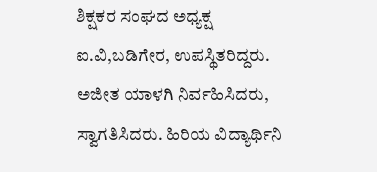ಶಿಕ್ಷಕರ ಸಂಘದ ಅಧ್ಯಕ್ಷ ಐ.ವಿ,ಬಡಿಗೇರ, ಉಪಸ್ಥಿತರಿದ್ದರು. ಅಜೀತ ಯಾಳಗಿ ನಿರ್ವಹಿಸಿದರು, ಸ್ವಾಗತಿಸಿದರು. ಹಿರಿಯ ವಿದ್ಯಾರ್ಥಿನಿ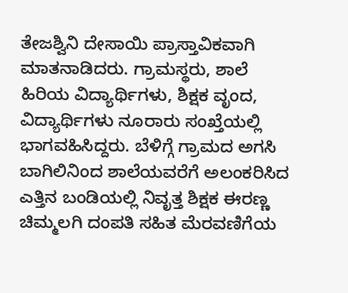ತೇಜಶ್ವಿನಿ ದೇಸಾಯಿ ಪ್ರಾಸ್ತಾವಿಕವಾಗಿ ಮಾತನಾಡಿದರು. ಗ್ರಾಮಸ್ಥರು, ಶಾಲೆ ಹಿರಿಯ ವಿದ್ಯಾರ್ಥಿಗಳು, ಶಿಕ್ಷಕ ವೃಂದ, ವಿದ್ಯಾರ್ಥಿಗಳು ನೂರಾರು ಸಂಖ್ತೆಯಲ್ಲಿ ಭಾಗವಹಿಸಿದ್ದರು. ಬೆಳಿಗ್ಗೆ ಗ್ರಾಮದ ಅಗಸಿ ಬಾಗಿಲಿನಿಂದ ಶಾಲೆಯವರೆಗೆ ಅಲಂಕರಿಸಿದ ಎತ್ತಿನ ಬಂಡಿಯಲ್ಲಿ ನಿವೃತ್ತ ಶಿಕ್ಷಕ ಈರಣ್ಣ ಚಿಮ್ಮಲಗಿ ದಂಪತಿ ಸಹಿತ ಮೆರವಣಿಗೆಯ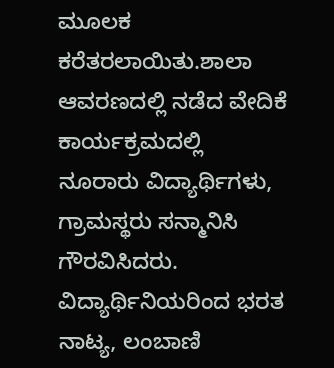ಮೂಲಕ ಕರೆತರಲಾಯಿತು.ಶಾಲಾ ಆವರಣದಲ್ಲಿ ನಡೆದ ವೇದಿಕೆ ಕಾರ್ಯಕ್ರಮದಲ್ಲಿ ನೂರಾರು ವಿದ್ಯಾರ್ಥಿಗಳು, ಗ್ರಾಮಸ್ಥರು ಸನ್ಮಾನಿಸಿ ಗೌರವಿಸಿದರು. ವಿದ್ಯಾರ್ಥಿನಿಯರಿಂದ ಭರತ ನಾಟ್ಯ, ಲಂಬಾಣಿ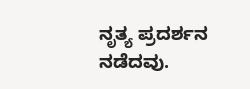ನೃತ್ಯ ಪ್ರದರ್ಶನ ನಡೆದವು.